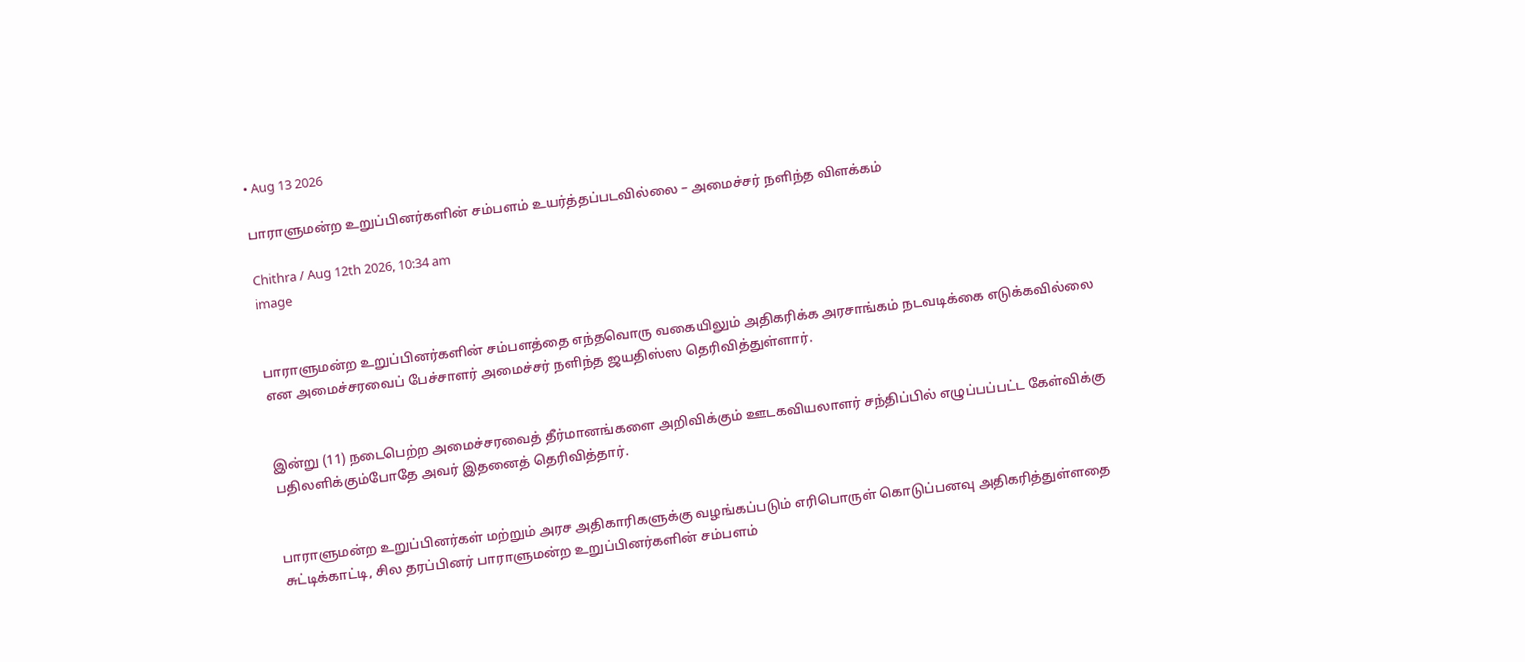• Aug 13 2026

பாராளுமன்ற உறுப்பினர்களின் சம்பளம் உயர்த்தப்படவில்லை – அமைச்சர் நளிந்த விளக்கம்

Chithra / Aug 12th 2026, 10:34 am
image


பாராளுமன்ற உறுப்பினர்களின் சம்பளத்தை எந்தவொரு வகையிலும் அதிகரிக்க அரசாங்கம் நடவடிக்கை எடுக்கவில்லை என அமைச்சரவைப் பேச்சாளர் அமைச்சர் நளிந்த ஜயதிஸ்ஸ தெரிவித்துள்ளார்.


இன்று (11) நடைபெற்ற அமைச்சரவைத் தீர்மானங்களை அறிவிக்கும் ஊடகவியலாளர் சந்திப்பில் எழுப்பப்பட்ட கேள்விக்கு பதிலளிக்கும்போதே அவர் இதனைத் தெரிவித்தார்.


பாராளுமன்ற உறுப்பினர்கள் மற்றும் அரச அதிகாரிகளுக்கு வழங்கப்படும் எரிபொருள் கொடுப்பனவு அதிகரித்துள்ளதை சுட்டிக்காட்டி, சில தரப்பினர் பாராளுமன்ற உறுப்பினர்களின் சம்பளம்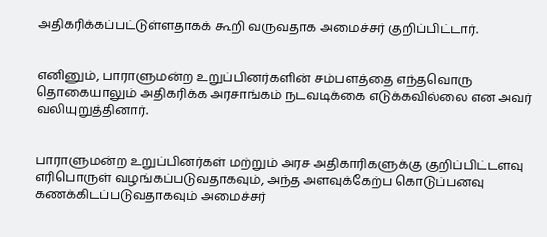அதிகரிக்கப்பட்டுள்ளதாகக் கூறி வருவதாக அமைச்சர் குறிப்பிட்டார்.


எனினும், பாராளுமன்ற உறுப்பினர்களின் சம்பளத்தை எந்தவொரு தொகையாலும் அதிகரிக்க அரசாங்கம் நடவடிக்கை எடுக்கவில்லை என அவர் வலியுறுத்தினார்.


பாராளுமன்ற உறுப்பினர்கள் மற்றும் அரச அதிகாரிகளுக்கு குறிப்பிட்டளவு எரிபொருள் வழங்கப்படுவதாகவும், அந்த அளவுக்கேற்ப கொடுப்பனவு கணக்கிடப்படுவதாகவும் அமைச்சர்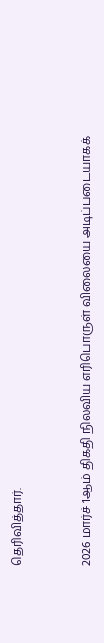தெரிவித்தார்.


2026 மார்ச் 1ஆம் திகதி நிலவிய எரிபொருள் விலையை அடிப்படையாகக்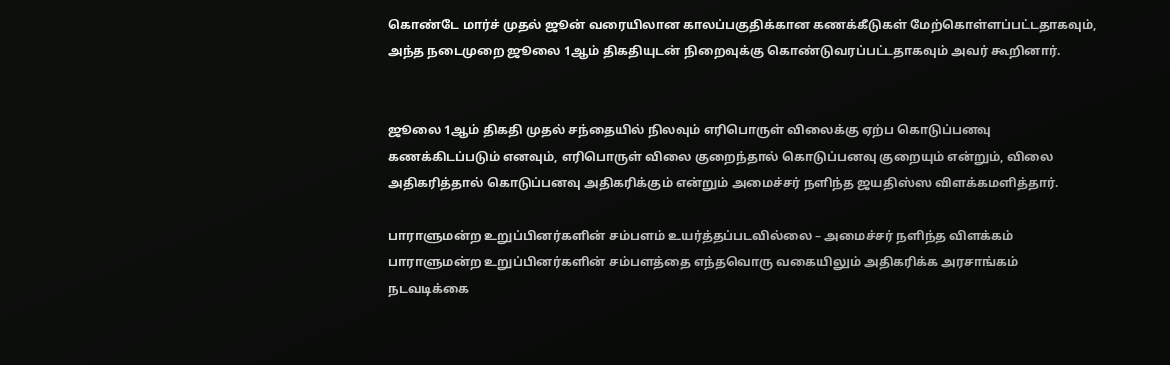கொண்டே மார்ச் முதல் ஜூன் வரையிலான காலப்பகுதிக்கான கணக்கீடுகள் மேற்கொள்ளப்பட்டதாகவும், அந்த நடைமுறை ஜூலை 1ஆம் திகதியுடன் நிறைவுக்கு கொண்டுவரப்பட்டதாகவும் அவர் கூறினார்.


ஜூலை 1ஆம் திகதி முதல் சந்தையில் நிலவும் எரிபொருள் விலைக்கு ஏற்ப கொடுப்பனவு கணக்கிடப்படும் எனவும், எரிபொருள் விலை குறைந்தால் கொடுப்பனவு குறையும் என்றும், விலை அதிகரித்தால் கொடுப்பனவு அதிகரிக்கும் என்றும் அமைச்சர் நளிந்த ஜயதிஸ்ஸ விளக்கமளித்தார்.

பாராளுமன்ற உறுப்பினர்களின் சம்பளம் உயர்த்தப்படவில்லை – அமைச்சர் நளிந்த விளக்கம் பாராளுமன்ற உறுப்பினர்களின் சம்பளத்தை எந்தவொரு வகையிலும் அதிகரிக்க அரசாங்கம் நடவடிக்கை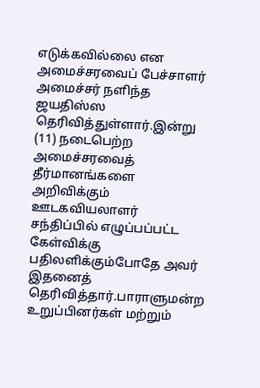எடுக்கவில்லை என அமைச்சரவைப் பேச்சாளர் அமைச்சர் நளிந்த ஜயதிஸ்ஸ தெரிவித்துள்ளார்.இன்று (11) நடைபெற்ற அமைச்சரவைத் தீர்மானங்களை அறிவிக்கும் ஊடகவியலாளர் சந்திப்பில் எழுப்பப்பட்ட கேள்விக்கு பதிலளிக்கும்போதே அவர் இதனைத் தெரிவித்தார்.பாராளுமன்ற உறுப்பினர்கள் மற்றும்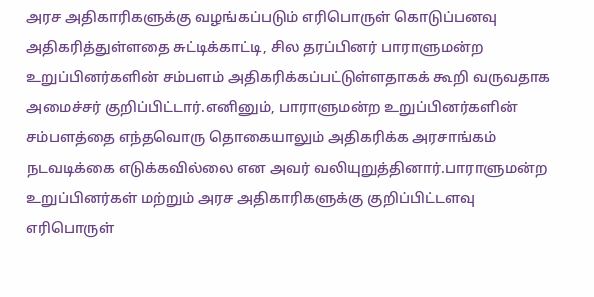அரச அதிகாரிகளுக்கு வழங்கப்படும் எரிபொருள் கொடுப்பனவு அதிகரித்துள்ளதை சுட்டிக்காட்டி, சில தரப்பினர் பாராளுமன்ற உறுப்பினர்களின் சம்பளம் அதிகரிக்கப்பட்டுள்ளதாகக் கூறி வருவதாக அமைச்சர் குறிப்பிட்டார்.எனினும், பாராளுமன்ற உறுப்பினர்களின் சம்பளத்தை எந்தவொரு தொகையாலும் அதிகரிக்க அரசாங்கம் நடவடிக்கை எடுக்கவில்லை என அவர் வலியுறுத்தினார்.பாராளுமன்ற உறுப்பினர்கள் மற்றும் அரச அதிகாரிகளுக்கு குறிப்பிட்டளவு எரிபொருள்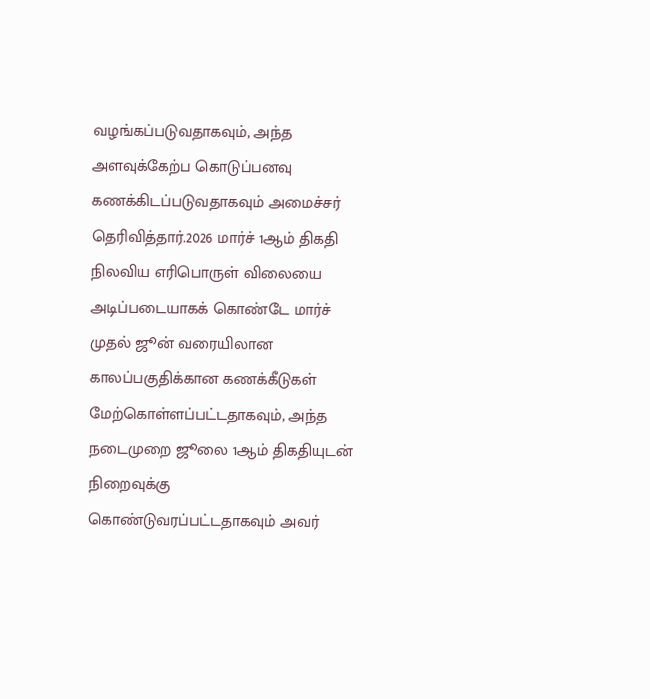வழங்கப்படுவதாகவும், அந்த அளவுக்கேற்ப கொடுப்பனவு கணக்கிடப்படுவதாகவும் அமைச்சர் தெரிவித்தார்.2026 மார்ச் 1ஆம் திகதி நிலவிய எரிபொருள் விலையை அடிப்படையாகக் கொண்டே மார்ச் முதல் ஜூன் வரையிலான காலப்பகுதிக்கான கணக்கீடுகள் மேற்கொள்ளப்பட்டதாகவும், அந்த நடைமுறை ஜூலை 1ஆம் திகதியுடன் நிறைவுக்கு கொண்டுவரப்பட்டதாகவும் அவர்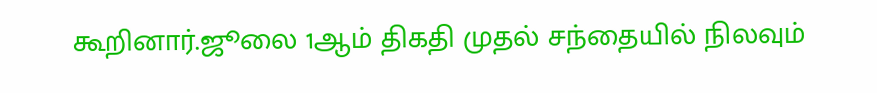கூறினார்.ஜூலை 1ஆம் திகதி முதல் சந்தையில் நிலவும்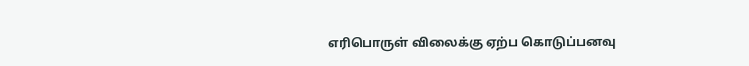எரிபொருள் விலைக்கு ஏற்ப கொடுப்பனவு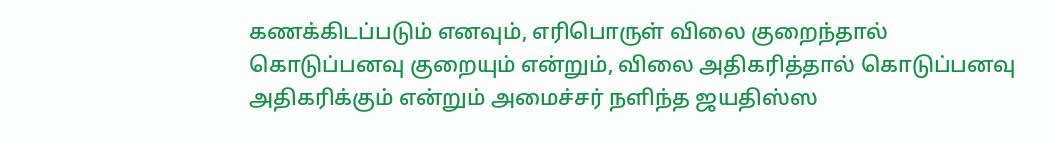கணக்கிடப்படும் எனவும், எரிபொருள் விலை குறைந்தால் கொடுப்பனவு குறையும் என்றும், விலை அதிகரித்தால் கொடுப்பனவு அதிகரிக்கும் என்றும் அமைச்சர் நளிந்த ஜயதிஸ்ஸ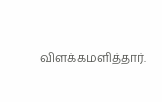விளக்கமளித்தார்.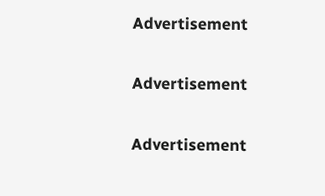Advertisement

Advertisement

Advertisement